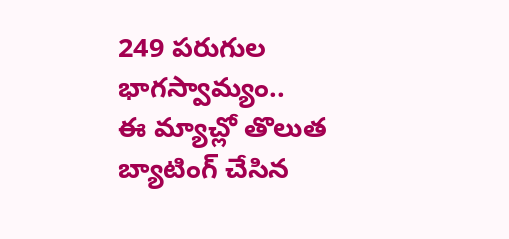249 పరుగుల భాగస్వామ్యం..
ఈ మ్యాచ్లో తొలుత బ్యాటింగ్ చేసిన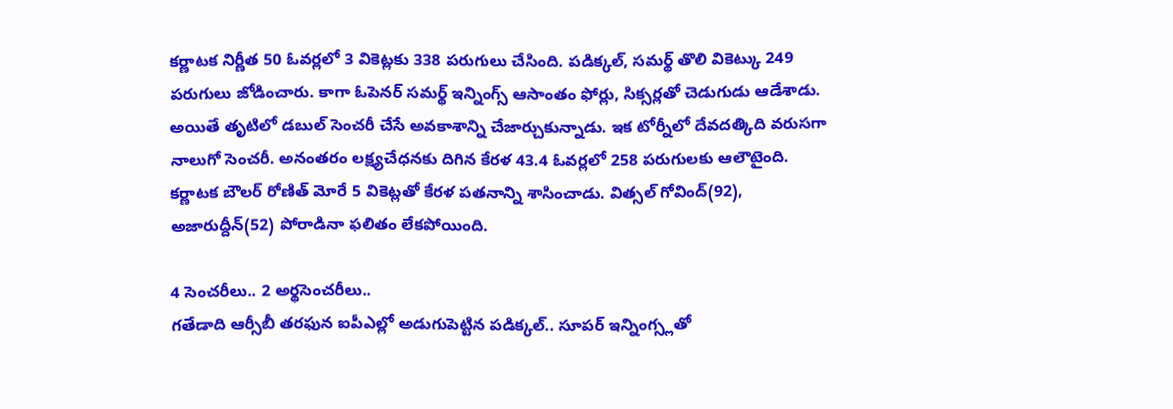కర్ణాటక నిర్ణీత 50 ఓవర్లలో 3 వికెట్లకు 338 పరుగులు చేసింది. పడిక్కల్, సమర్థ్ తొలి వికెట్కు 249 పరుగులు జోడించారు. కాగా ఓపెనర్ సమర్థ్ ఇన్నింగ్స్ ఆసాంతం ఫోర్లు, సిక్సర్లతో చెడుగుడు ఆడేశాడు. అయితే తృటిలో డబుల్ సెంచరీ చేసే అవకాశాన్ని చేజార్చుకున్నాడు. ఇక టోర్నీలో దేవదత్కిది వరుసగా నాలుగో సెంచరీ. అనంతరం లక్ష్యచేధనకు దిగిన కేరళ 43.4 ఓవర్లలో 258 పరుగులకు ఆలౌటైంది. కర్ణాటక బౌలర్ రోణిత్ మోరే 5 వికెట్లతో కేరళ పతనాన్ని శాసించాడు. విత్సల్ గోవింద్(92), అజారుద్దీన్(52) పోరాడినా ఫలితం లేకపోయింది.

4 సెంచరీలు.. 2 అర్థసెంచరీలు..
గతేడాది ఆర్సీబీ తరఫున ఐపీఎల్లో అడుగుపెట్టిన పడిక్కల్.. సూపర్ ఇన్నింగ్స్లతో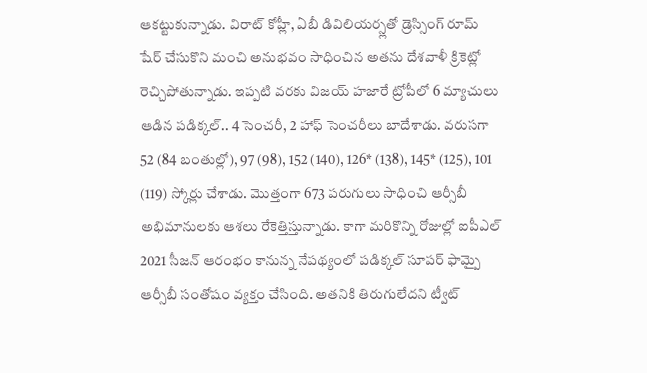ఆకట్టుకున్నాడు. విరాట్ కోహ్లీ, ఏబీ డివిలియర్స్లతో డ్రెస్సింగ్ రూమ్ షేర్ చేసుకొని మంచి అనుభవం సాధించిన అతను దేశవాళీ క్రికెట్లో రెచ్చిపోతున్నాడు. ఇప్పటి వరకు విజయ్ హజారే ట్రోపీలో 6 మ్యాచులు ఆడిన పడిక్కల్.. 4 సెంచరీ, 2 హాఫ్ సెంచరీలు బాదేశాడు. వరుసగా 52 (84 బంతుల్లో), 97 (98), 152 (140), 126* (138), 145* (125), 101 (119) స్కోర్లు చేశాడు. మొత్తంగా 673 పరుగులు సాధించి ఆర్సీబీ అభిమానులకు ఆశలు రేకెత్తిస్తున్నాడు. కాగా మరికొన్ని రోజుల్లో ఐపీఎల్ 2021 సీజన్ ఆరంభం కానున్న నేపథ్యంలో పడిక్కల్ సూపర్ ఫామ్పై ఆర్సీబీ సంతోషం వ్యక్తం చేసింది. అతనికి తిరుగులేదని ట్వీట్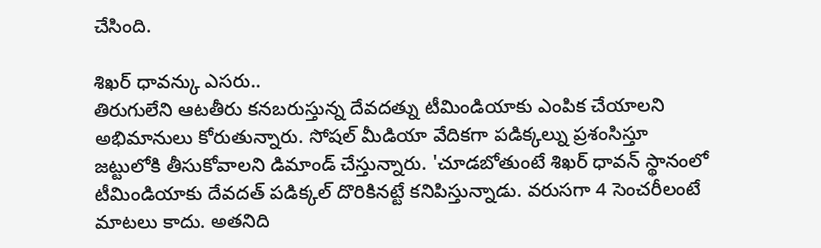చేసింది.

శిఖర్ ధావన్కు ఎసరు..
తిరుగులేని ఆటతీరు కనబరుస్తున్న దేవదత్ను టీమిండియాకు ఎంపిక చేయాలని అభిమానులు కోరుతున్నారు. సోషల్ మీడియా వేదికగా పడిక్కల్ను ప్రశంసిస్తూ జట్టులోకి తీసుకోవాలని డిమాండ్ చేస్తున్నారు. 'చూడబోతుంటే శిఖర్ ధావన్ స్థానంలో టీమిండియాకు దేవదత్ పడిక్కల్ దొరికినట్టే కనిపిస్తున్నాడు. వరుసగా 4 సెంచరీలంటే మాటలు కాదు. అతనిది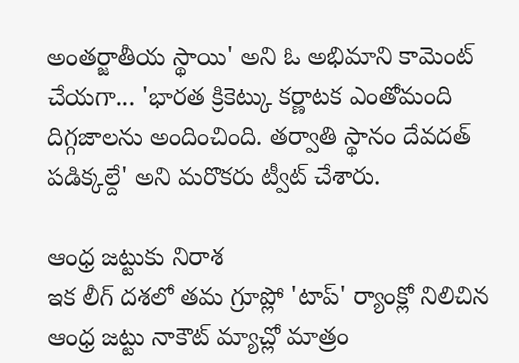అంతర్జాతీయ స్థాయి' అని ఓ అభిమాని కామెంట్ చేయగా... 'భారత క్రికెట్కు కర్ణాటక ఎంతోమంది దిగ్గజాలను అందించింది. తర్వాతి స్థానం దేవదత్ పడిక్కల్దే' అని మరొకరు ట్వీట్ చేశారు.

ఆంధ్ర జట్టుకు నిరాశ
ఇక లీగ్ దశలో తమ గ్రూప్లో 'టాప్' ర్యాంక్లో నిలిచిన ఆంధ్ర జట్టు నాకౌట్ మ్యాచ్లో మాత్రం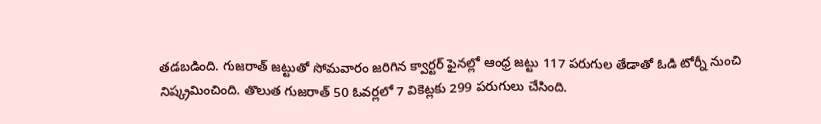తడబడింది. గుజరాత్ జట్టుతో సోమవారం జరిగిన క్వార్టర్ ఫైనల్లో ఆంధ్ర జట్టు 117 పరుగుల తేడాతో ఓడి టోర్నీ నుంచి నిష్క్రమించింది. తొలుత గుజరాత్ 50 ఓవర్లలో 7 వికెట్లకు 299 పరుగులు చేసింది.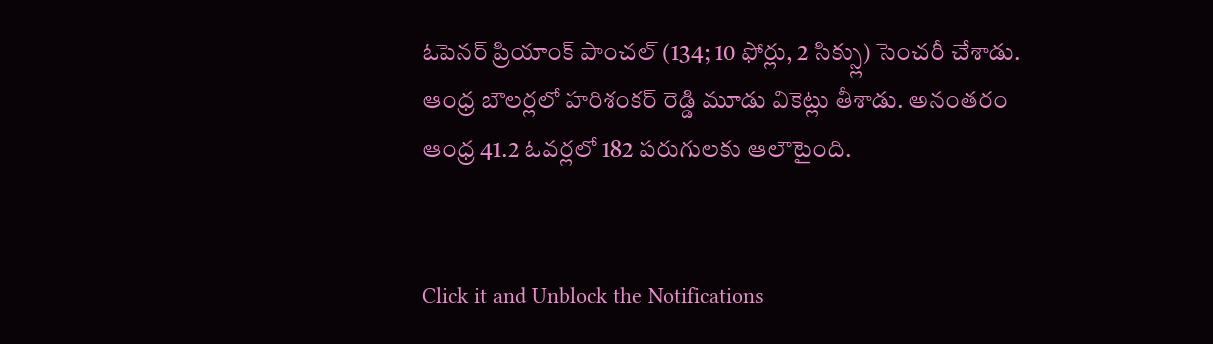ఓపెనర్ ప్రియాంక్ పాంచల్ (134; 10 ఫోర్లు, 2 సిక్స్లు) సెంచరీ చేశాడు. ఆంధ్ర బౌలర్లలో హరిశంకర్ రెడ్డి మూడు వికెట్లు తీశాడు. అనంతరం ఆంధ్ర 41.2 ఓవర్లలో 182 పరుగులకు ఆలౌటైంది.


Click it and Unblock the Notifications